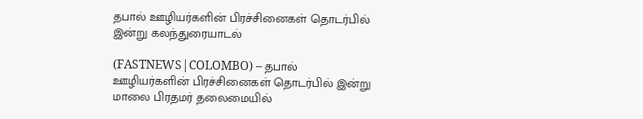தபால் ஊழியர்களின் பிரச்சினைகள் தொடர்பில் இன்று கலந்துரையாடல்

(FASTNEWS|COLOMBO) – தபால் ஊழியர்களின் பிரச்சினைகள் தொடர்பில் இன்று மாலை பிரதமர் தலைமையில்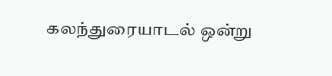கலந்துரையாடல் ஒன்று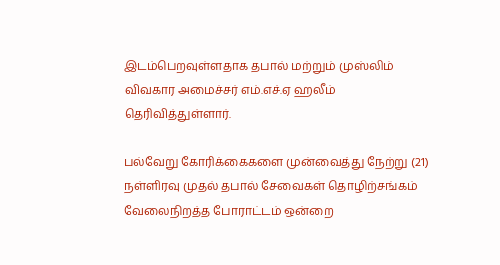இடம்பெறவுள்ளதாக தபால் மற்றும் முஸ்லிம் விவகார அமைச்சர் எம்.எச்.ஏ ஹலீம் தெரிவித்துள்ளார்.

பல்வேறு கோரிக்கைகளை முன்வைத்து நேற்று (21) நள்ளிரவு முதல் தபால் சேவைகள் தொழிற்சங்கம் வேலைநிறத்த போராட்டம் ஒன்றை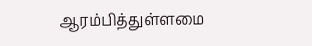ஆரம்பித்துள்ளமை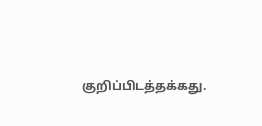குறிப்பிடத்தக்கது.